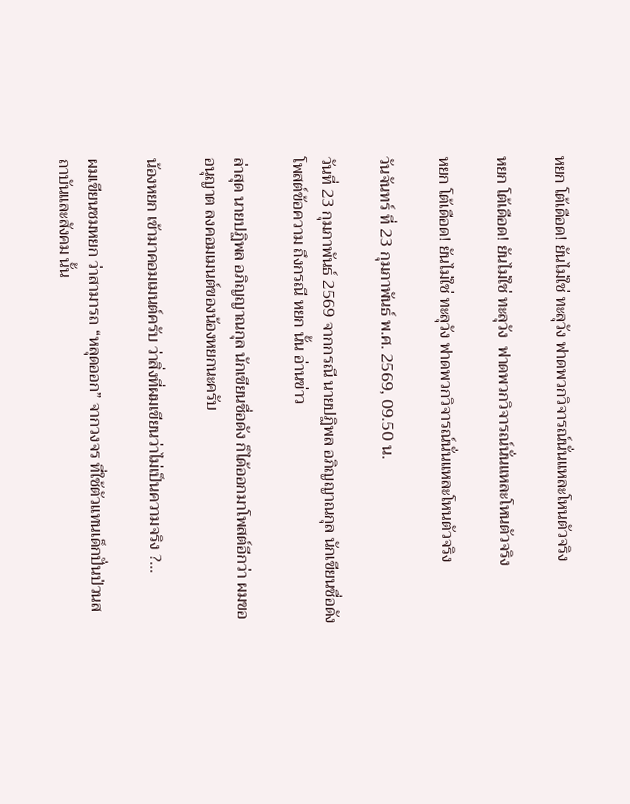หยก โต้เดือด! ยันไม่ใช่ ทะลุวัง ฟาดพวกวิจารณ์นั่นแหละโหนตัวจริง

หยก โต้เดือด! ยันไม่ใช่ ทะลุวัง  ฟาดพวกวิจารณ์นั่นแหละโหนตัวจริง

หยก โต้เดือด! ยันไม่ใช่ ทะลุวัง ฟาดพวกวิจารณ์นั่นแหละโหนตัวจริง

วันจันทร์ ที่ 23 กุมภาพันธ์ พ.ศ. 2569, 09.50 น.

วันที่ 23 กุมภาพันธ์ 2569 จากกรณี นายปฏิพล อภิญญาณกุล นักเขียนชื่อดัง โพสต์ข้อความ ถึงกรณี หยก นั้น อ่านข่าว

ล่าสุด นายปฏิพล อภิญญาณกุล นักเขียนชื่อดัง ก็ได้ออกมาโพสต์อีกว่า ผมขออนุญาต ลงคอมเมนต์ของน้องหยกนะครับ

น้องหยก เข้ามาคอมเมนต์ครับ ว่าสิ่งที่ผมเขียนว่าไม่เป็นความจริง ?…

ผมเขียนชมหยก ว่าสามารถ “หลุดออก” จากวงจร ที่ใช้ตัวแทนเด็กปั่นป่วนสถาบันและสังคม นั้น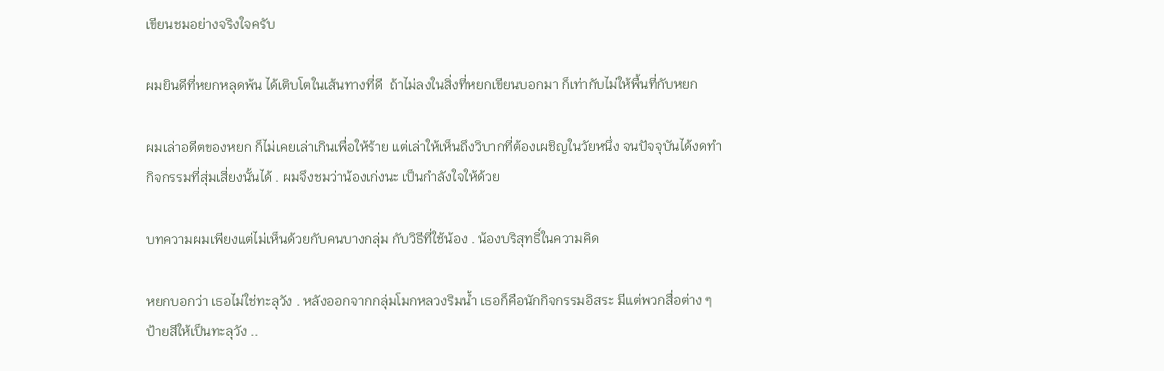เขียนชมอย่างจริงใจครับ

ผมยินดีที่หยกหลุดพ้น ได้เติบโตในเส้นทางที่ดี  ถ้าไม่ลงในสิ่งที่หยกเขียนบอกมา ก็เท่ากับไม่ให้พื้นที่กับหยก

ผมเล่าอดีตของหยก ก็ไม่เคยเล่าเกินเพื่อให้ร้าย แต่เล่าให้เห็นถึงวิบากที่ต้องเผชิญในวัยหนึ่ง จนปัจจุบันได้งดทำกิจกรรมที่สุ่มเสี่ยงนั้นได้ . ผมจึงชมว่าน้องเก่งนะ เป็นกำลังใจให้ด้วย

บทความผมเพียงแต่ไม่เห็นด้วยกับคนบางกลุ่ม กับวิธีที่ใช้น้อง . น้องบริสุทธิ์ในความคิด

หยกบอกว่า เธอไม่ใช่ทะลุวัง . หลังออกจากกลุ่มโมกหลวงริมน้ำ เธอก็คือนักกิจกรรมอิสระ มีแต่พวกสื่อต่าง ๆ ป้ายสีให้เป็นทะลุวัง ..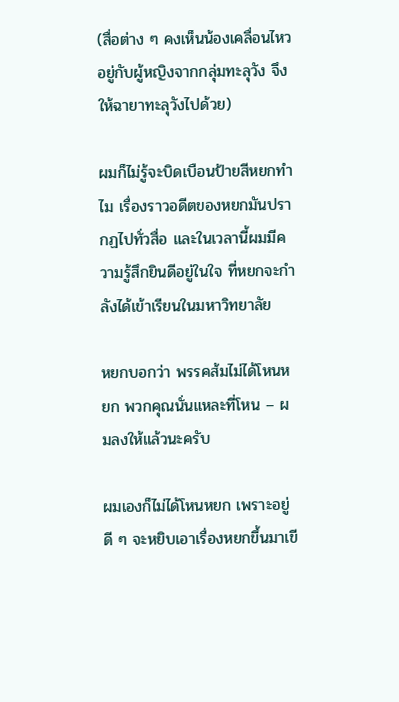(สื่อต่าง ๆ คงเห็นน้องเคลื่อนไหวอยู่กับผู้หญิงจากกลุ่มทะลุวัง จึงให้ฉายาทะลุวังไปด้วย)

ผมก็ไม่รู้จะบิดเบือนป้ายสีหยกทำไม เรื่องราวอดีตของหยกมันปรากฏไปทั่วสื่อ และในเวลานี้ผมมีความรู้สึกยินดีอยู่ในใจ ที่หยกจะกำลังได้เข้าเรียนในมหาวิทยาลัย

หยกบอกว่า พรรคส้มไม่ได้โหนหยก พวกคุณนั่นแหละที่โหน – ผมลงให้แล้วนะครับ

ผมเองก็ไม่ได้โหนหยก เพราะอยู่ดี ๆ จะหยิบเอาเรื่องหยกขึ้นมาเขี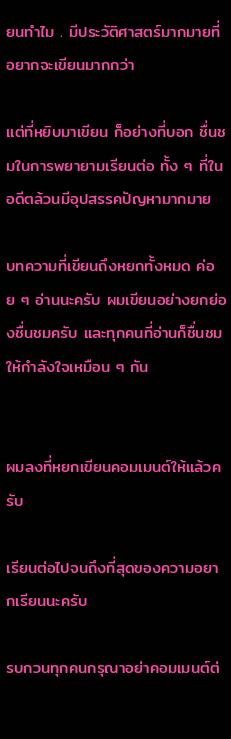ยนทำไม . มีประวัติศาสตร์มากมายที่อยากจะเขียนมากกว่า

แต่ที่หยิบมาเขียน ก็อย่างที่บอก ชื่นชมในการพยายามเรียนต่อ ทั้ง ๆ ที่ในอดีตล้วนมีอุปสรรคปัญหามากมาย

บทความที่เขียนถึงหยกทั้งหมด ค่อย ๆ อ่านนะครับ ผมเขียนอย่างยกย่องชื่นชมครับ และทุกคนที่อ่านก็ชื่นชมให้กำลังใจเหมือน ๆ กัน


ผมลงที่หยกเขียนคอมเมนต์ให้แล้วครับ

เรียนต่อไปจนถึงที่สุดของความอยากเรียนนะครับ

รบกวนทุกคนกรุณาอย่าคอมเมนต์ต่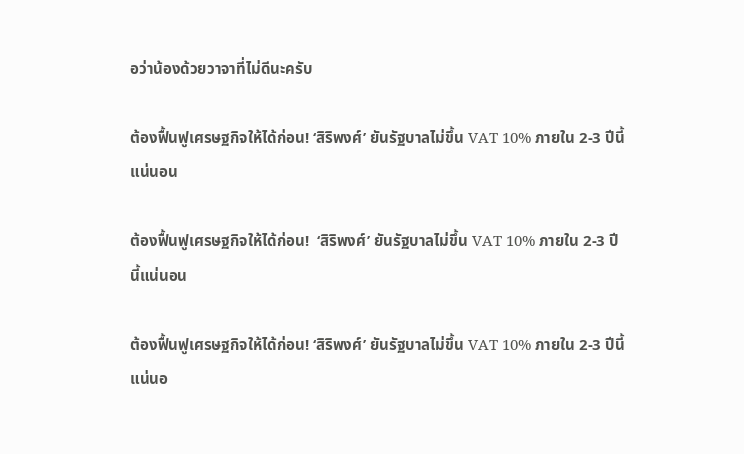อว่าน้องด้วยวาจาที่ไม่ดีนะครับ

ต้องฟื้นฟูเศรษฐกิจให้ได้ก่อน! ‘สิริพงศ์’ ยันรัฐบาลไม่ขึ้น VAT 10% ภายใน 2-3 ปีนี้แน่นอน

ต้องฟื้นฟูเศรษฐกิจให้ได้ก่อน!  ‘สิริพงศ์’ ยันรัฐบาลไม่ขึ้น VAT 10% ภายใน 2-3 ปีนี้แน่นอน

ต้องฟื้นฟูเศรษฐกิจให้ได้ก่อน! ‘สิริพงศ์’ ยันรัฐบาลไม่ขึ้น VAT 10% ภายใน 2-3 ปีนี้แน่นอ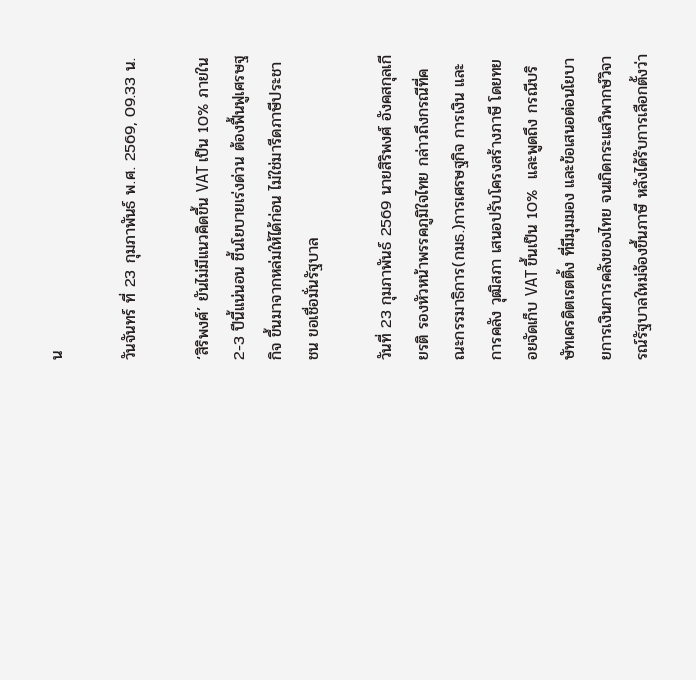น

วันจันทร์ ที่ 23 กุมภาพันธ์ พ.ศ. 2569, 09.33 น.

‘สิริพงศ์’ ยันไม่มีแนวคิดขึ้น VAT เป็น 10% ภายใน 2-3 ปีนี้แน่นอน ชี้นโยบายเร่งด่วน ต้องฟื้นฟูเศรษฐกิจ ขึ้นมาจากหล่มให้ได้ก่อน ไม่ใช่มารีดภาษีประชาชน ขอเชื่อมั่นรัฐบาล

วันที่ 23 กุมภาพันธ์ 2569 นายสิริพงศ์ อังคสกุลเกียรติ รองหัวหน้าพรรคภูมิใจไทย กล่าวถึงกรณีที่คณะกรรมาธิการ(กมธ.)การเศรษฐกิจ การเงิน และการคลัง วุฒิสภา เสนอปรับโครงสร้างภาษี โดยทยอยจัดเก็บ VAT ขึ้นเป็น 10%  และพูดถึง กรณีบริษัทเครดิตเรตติ้ง ที่มีมุมมอง และข้อเสนอต่อนโยบายการเงินการคลังของไทย จนเกิดกระแสวิพากษ์วิจารณ์รัฐบาลใหม่จ้องขึ้นภาษี หลังได้รับการเลือกตั้งว่า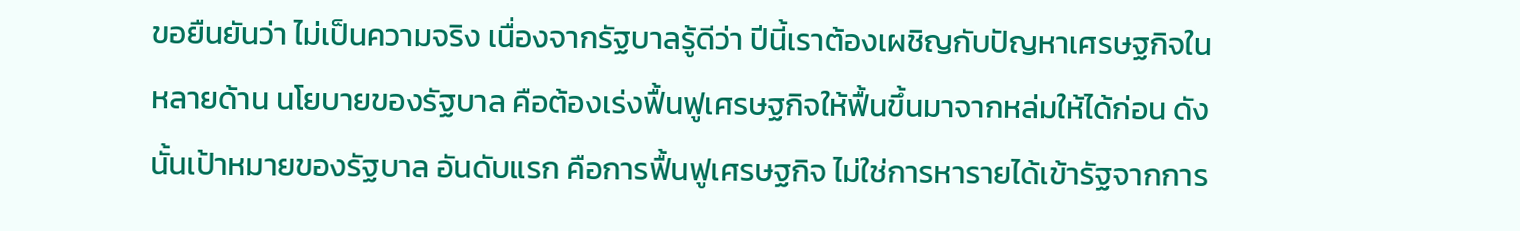ขอยืนยันว่า ไม่เป็นความจริง เนื่องจากรัฐบาลรู้ดีว่า ปีนี้เราต้องเผชิญกับปัญหาเศรษฐกิจในหลายด้าน นโยบายของรัฐบาล คือต้องเร่งฟื้นฟูเศรษฐกิจให้ฟื้นขึ้นมาจากหล่มให้ได้ก่อน ดังนั้นเป้าหมายของรัฐบาล อันดับแรก คือการฟื้นฟูเศรษฐกิจ ไม่ใช่การหารายได้เข้ารัฐจากการ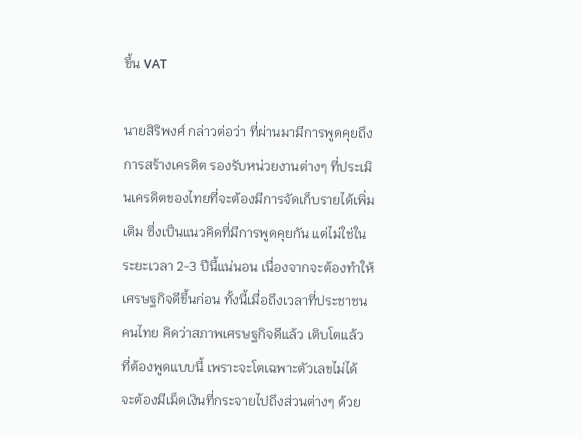ขึ้น VAT

นายสิริพงศ์ กล่าวต่อว่า ที่ผ่านมามีการพูดคุยถึงการสร้างเครดิต รองรับหน่วยงานต่างๆ ที่ประเมินเครดิตของไทยที่จะต้องมีการจัดเก็บรายได้เพิ่มเติม ซึ่งเป็นแนวคิดที่มีการพูดคุยกัน แต่ไม่ใช่ในระยะเวลา 2-3 ปีนี้แน่นอน เนื่องจากจะต้องทำให้เศรษฐกิจดีขึ้นก่อน ทั้งนี้เมื่อถึงเวลาที่ประชาชนคนไทย คิดว่าสภาพเศรษฐกิจดีแล้ว เติบโตแล้ว ที่ต้องพูดแบบนี้ เพราะจะโตเฉพาะตัวเลขไม่ได้ จะต้องมีเม็ดเงินที่กระจายไปถึงส่วนต่างๆ ด้วย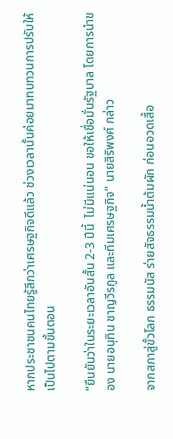หากประชาชนคนไทยรู้สึกว่าเศรษฐกิจดีแล้ว ช่วงเวลานั้นค่อยมาทบทวนการปรับให้เป็นไปตามขั้นตอน

“ยืนยันว่าในระยะเวลาอันสั้น 2-3 ปีนี้  ไม่มีแน่นอน ขอให้เชื่อมั่นรัฐบาล โดยการนำของ นายอนุทิน ชาญวีรกูล และทีมเศรษฐกิจ” นายสิริพงศ์ กล่าว

จากสภาสู่ขั้วโลก ธรรมนัส ร่ายสัจธรรมน้ำต้มผัก ก่อนอวดเสื้อ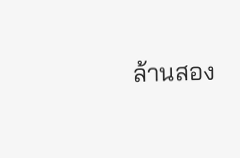ล้านสอง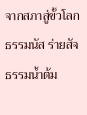จากสภาสู่ขั้วโลก ธรรมนัส ร่ายสัจธรรมน้ำต้ม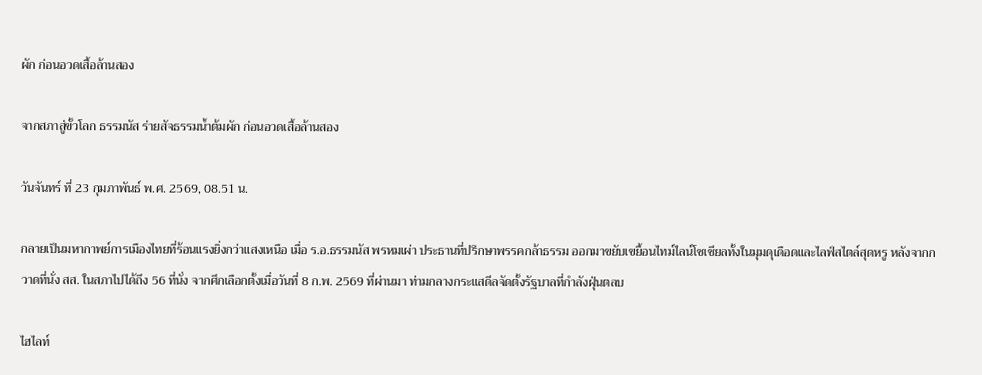ผัก ก่อนอวดเสื้อล้านสอง

จากสภาสู่ขั้วโลก ธรรมนัส ร่ายสัจธรรมน้ำต้มผัก ก่อนอวดเสื้อล้านสอง

วันจันทร์ ที่ 23 กุมภาพันธ์ พ.ศ. 2569, 08.51 น.

กลายเป็นมหากาพย์การเมืองไทยที่ร้อนแรงยิ่งกว่าแสงเหนือ เมื่อ ร.อ.ธรรมนัส พรหมเผ่า ประธานที่ปรึกษาพรรคกล้าธรรม ออกมาขยับเขยื้อนไทม์ไลน์โซเชียลทั้งในมุมดุเดือดและไลฟ์สไตล์สุดหรู หลังจากกวาดที่นั่ง สส. ในสภาไปได้ถึง 56 ที่นั่ง จากศึกเลือกตั้งเมื่อวันที่ 8 ก.พ. 2569 ที่ผ่านมา ท่ามกลางกระแสดีลจัดตั้งรัฐบาลที่กำลังฝุ่นตลบ

ไฮไลท์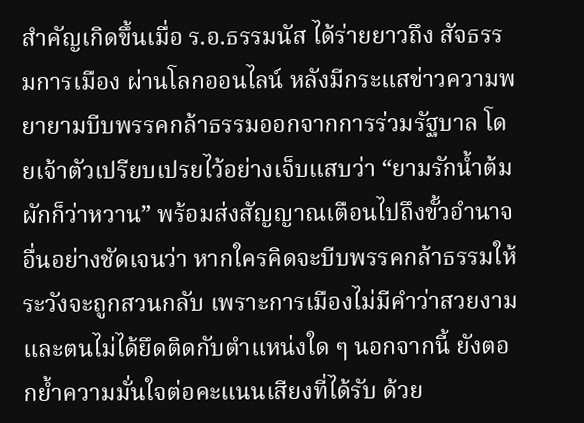สำคัญเกิดขึ้นเมื่อ ร.อ.ธรรมนัส ได้ร่ายยาวถึง สัจธรรมการเมือง ผ่านโลกออนไลน์ หลังมีกระแสข่าวความพยายามบีบพรรคกล้าธรรมออกจากการร่วมรัฐบาล โดยเจ้าตัวเปรียบเปรยไว้อย่างเจ็บแสบว่า “ยามรักน้ำต้มผักก็ว่าหวาน” พร้อมส่งสัญญาณเตือนไปถึงขั้วอำนาจอื่นอย่างชัดเจนว่า หากใครคิดจะบีบพรรคกล้าธรรมให้ระวังจะถูกสวนกลับ เพราะการเมืองไม่มีคำว่าสวยงาม และตนไม่ได้ยึดติดกับตำแหน่งใด ๆ นอกจากนี้ ยังตอกย้ำความมั่นใจต่อคะแนนเสียงที่ได้รับ ด้วย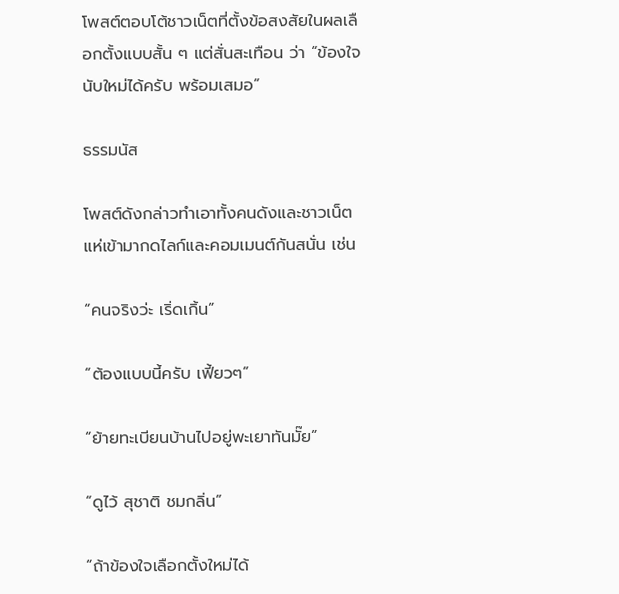โพสต์ตอบโต้ชาวเน็ตที่ตั้งข้อสงสัยในผลเลือกตั้งแบบสั้น ๆ แต่สั่นสะเทือน ว่า “ข้องใจ นับใหม่ได้ครับ พร้อมเสมอ”

ธรรมนัส

โพสต์ดังกล่าวทำเอาทั้งคนดังและชาวเน็ตแห่เข้ามากดไลก์และคอมเมนต์กันสนั่น เช่น

“คนจริงว่ะ เริ่ดเกิ้น”

“ต้องแบบนี้ครับ เฟี้ยวๆ”

“ย้ายทะเบียนบ้านไปอยู่พะเยาทันมั๊ย”

“ดูไว้ สุชาติ ชมกลิ่น”

“ถ้าข้องใจเลือกตั้งใหม่ได้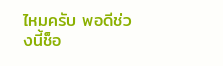ไหมครับ พอดีช่วงนี้ช็อ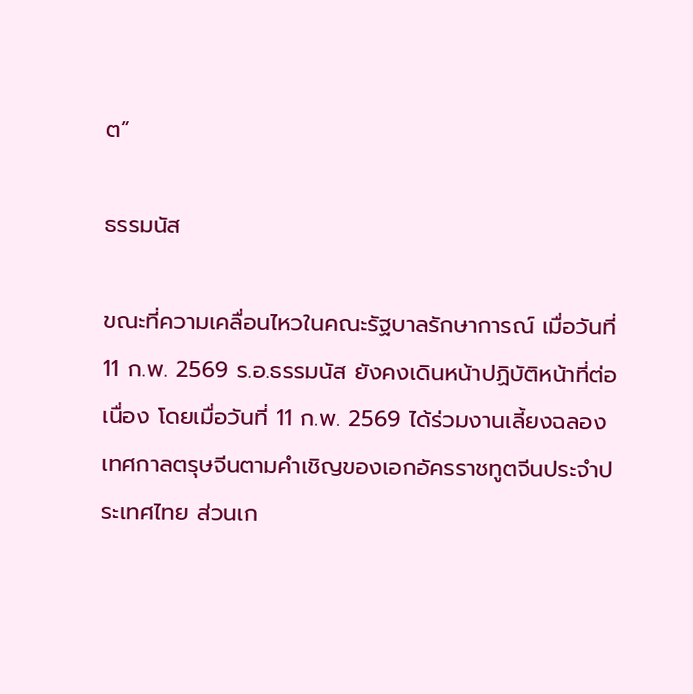ต”

ธรรมนัส

ขณะที่ความเคลื่อนไหวในคณะรัฐบาลรักษาการณ์ เมื่อวันที่ 11 ก.พ. 2569 ร.อ.ธรรมนัส ยังคงเดินหน้าปฏิบัติหน้าที่ต่อเนื่อง โดยเมื่อวันที่ 11 ก.พ. 2569 ได้ร่วมงานเลี้ยงฉลองเทศกาลตรุษจีนตามคำเชิญของเอกอัครราชทูตจีนประจำประเทศไทย ส่วนเก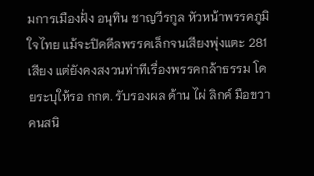มการเมืองฝั่ง อนุทิน ชาญวีรกูล หัวหน้าพรรคภูมิใจไทย แม้จะปิดดีลพรรคเล็กจนเสียงพุ่งแตะ 281 เสียง แต่ยังคงสงวนท่าทีเรื่องพรรคกล้าธรรม โดยระบุให้รอ กกต. รับรองผล ด้าน ไผ่ ลิกค์ มือขวาคนสนิ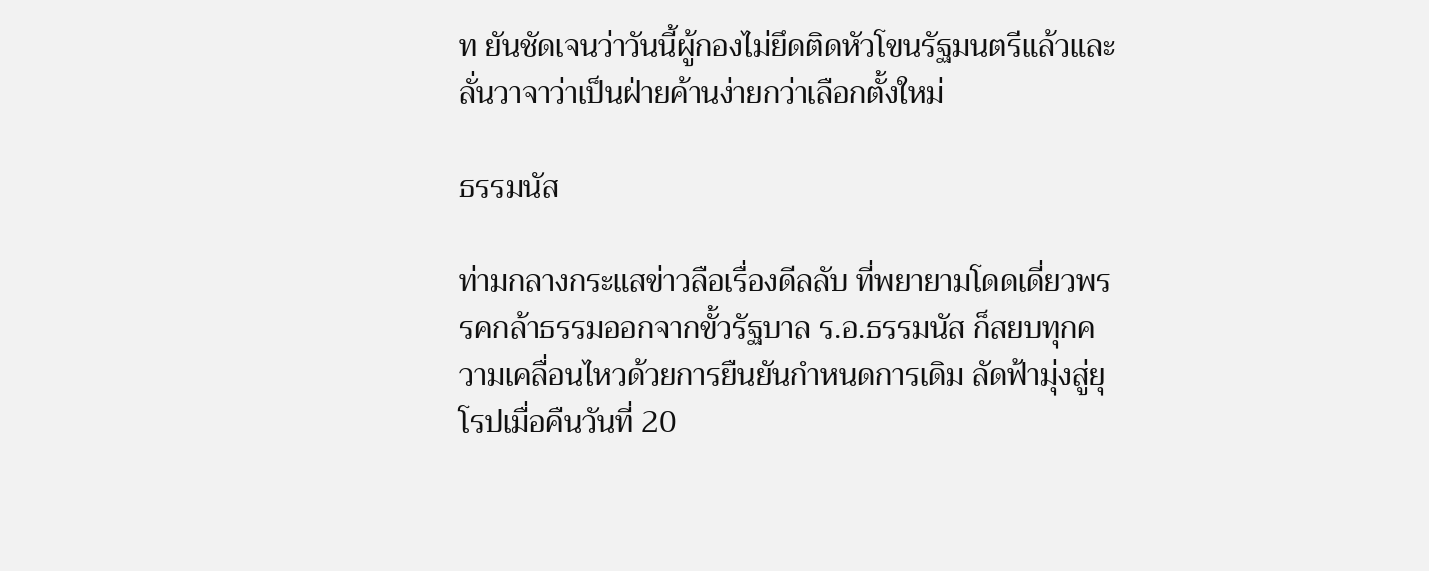ท ยันชัดเจนว่าวันนี้ผู้กองไม่ยึดติดหัวโขนรัฐมนตรีแล้วและลั่นวาจาว่าเป็นฝ่ายค้านง่ายกว่าเลือกตั้งใหม่

ธรรมนัส

ท่ามกลางกระแสข่าวลือเรื่องดีลลับ ที่พยายามโดดเดี่ยวพรรคกล้าธรรมออกจากขั้วรัฐบาล ร.อ.ธรรมนัส ก็สยบทุกความเคลื่อนไหวด้วยการยืนยันกำหนดการเดิม ลัดฟ้ามุ่งสู่ยุโรปเมื่อคืนวันที่ 20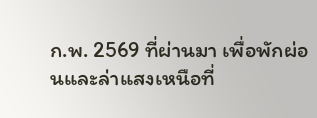ก.พ. 2569 ที่ผ่านมา เพื่อพักผ่อนและล่าแสงเหนือที่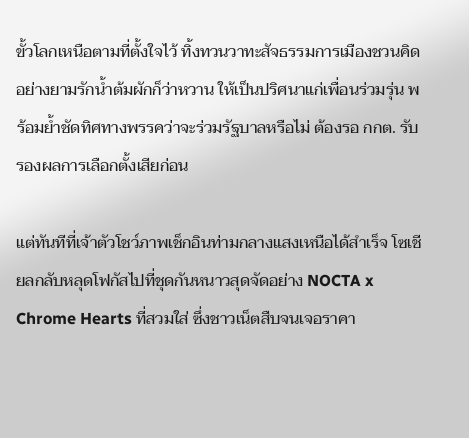ขั้วโลกเหนือตามที่ตั้งใจไว้ ทิ้งทวนวาทะสัจธรรมการเมืองชวนคิดอย่างยามรักน้ำต้มผักก็ว่าหวาน ให้เป็นปริศนาแก่เพื่อนร่วมรุ่น พร้อมย้ำชัดทิศทางพรรคว่าจะร่วมรัฐบาลหรือไม่ ต้องรอ กกต. รับรองผลการเลือกตั้งเสียก่อน

แต่ทันทีที่เจ้าตัวโชว์ภาพเช็กอินท่ามกลางแสงเหนือได้สำเร็จ โซเชียลกลับหลุดโฟกัสไปที่ชุดกันหนาวสุดจัดอย่าง NOCTA x Chrome Hearts ที่สวมใส่ ซึ่งชาวเน็ตสืบจนเจอราคา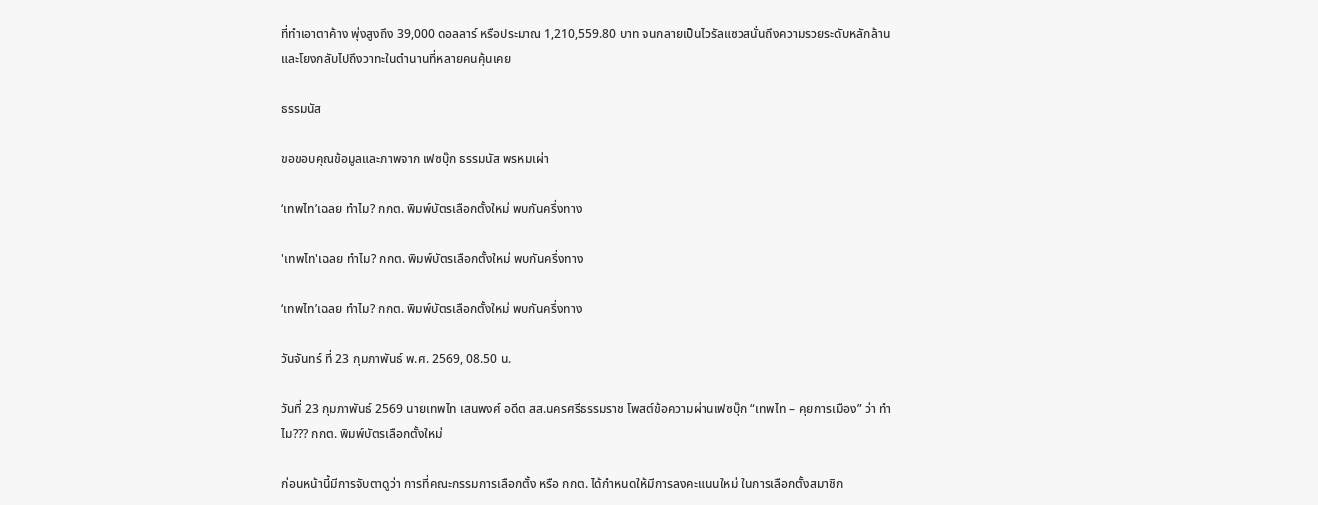ที่ทำเอาตาค้าง พุ่งสูงถึง 39,000 ดอลลาร์ หรือประมาณ 1,210,559.80 บาท จนกลายเป็นไวรัลแซวสนั่นถึงความรวยระดับหลักล้าน และโยงกลับไปถึงวาทะในตำนานที่หลายคนคุ้นเคย

ธรรมนัส

ขอขอบคุณข้อมูลและภาพจาก เฟซบุ๊ก ธรรมนัส พรหมเผ่า

‘เทพไท’เฉลย ทำไม? กกต. พิมพ์บัตรเลือกตั้งใหม่ พบกันครึ่งทาง

'เทพไท'เฉลย ทำไม? กกต. พิมพ์บัตรเลือกตั้งใหม่ พบกันครึ่งทาง

‘เทพไท’เฉลย ทำไม? กกต. พิมพ์บัตรเลือกตั้งใหม่ พบกันครึ่งทาง

วันจันทร์ ที่ 23 กุมภาพันธ์ พ.ศ. 2569, 08.50 น.

วันที่ 23 กุมภาพันธ์ 2569 นายเทพไท เสนพงศ์ อดีต สส.นครศรีธรรมราช โพสต์ข้อความผ่านเฟซบุ๊ก “เทพไท – คุยการเมือง” ว่า ทำไม??? กกต. พิมพ์บัตรเลือกตั้งใหม่

ก่อนหน้านี้มีการจับตาดูว่า การที่คณะกรรมการเลือกตั้ง หรือ กกต. ได้กำหนดให้มีการลงคะแนนใหม่ ในการเลือกตั้งสมาชิก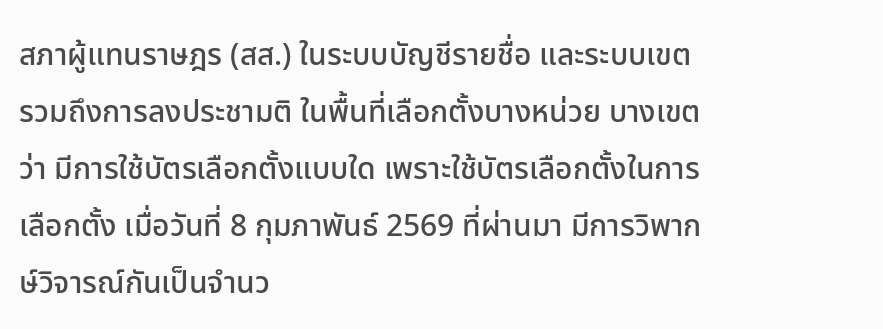สภาผู้แทนราษฎร (สส.) ในระบบบัญชีรายชื่อ และระบบเขต รวมถึงการลงประชามติ ในพื้นที่เลือกตั้งบางหน่วย บางเขตว่า มีการใช้บัตรเลือกตั้งแบบใด เพราะใช้บัตรเลือกตั้งในการเลือกตั้ง เมื่อวันที่ 8 กุมภาพันธ์ 2569 ที่ผ่านมา มีการวิพากษ์วิจารณ์กันเป็นจำนว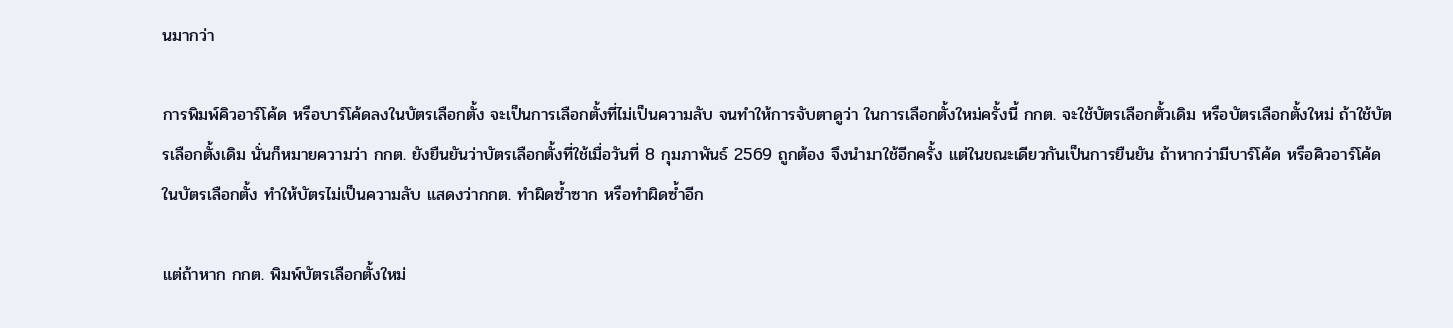นมากว่า

การพิมพ์คิวอาร์โค้ด หรือบาร์โค้ดลงในบัตรเลือกตั้ง จะเป็นการเลือกตั้งที่ไม่เป็นความลับ จนทำให้การจับตาดูว่า ในการเลือกตั้งใหม่ครั้งนี้ กกต. จะใช้บัตรเลือกตั้วเดิม หรือบัตรเลือกตั้งใหม่ ถ้าใช้บัตรเลือกตั้งเดิม นั่นก็หมายความว่า กกต. ยังยืนยันว่าบัตรเลือกตั้งที่ใช้เมื่อวันที่ 8 กุมภาพันธ์ 2569 ถูกต้อง จึงนำมาใช้อีกครั้ง แต่ในขณะเดียวกันเป็นการยืนยัน ถ้าหากว่ามีบาร์โค้ด หรือคิวอาร์โค้ดในบัตรเลือกตั้ง ทำให้บัตรไม่เป็นความลับ แสดงว่ากกต. ทำผิดซ้ำซาก หรือทำผิดซ้ำอีก

แต่ถ้าหาก กกต. พิมพ์บัตรเลือกตั้งใหม่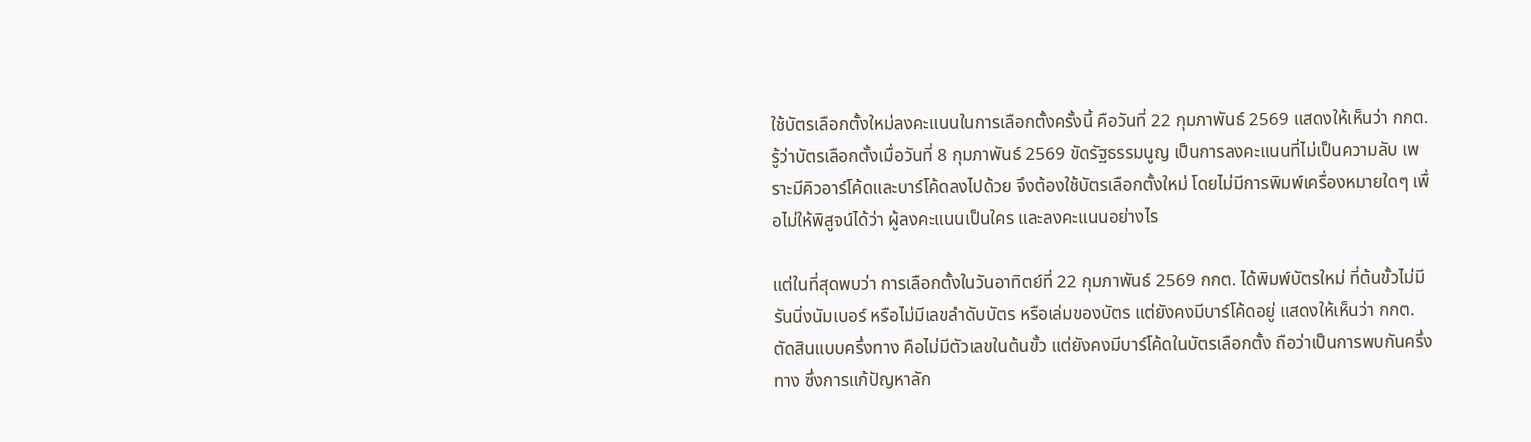ใช้บัตรเลือกตั้งใหม่ลงคะแนนในการเลือกตั้งครั้งนี้ คือวันที่ 22 กุมภาพันธ์ 2569 แสดงให้เห็นว่า กกต. รู้ว่าบัตรเลือกตั้งเมื่อวันที่ 8 กุมภาพันธ์ 2569 ขัดรัฐธรรมนูญ เป็นการลงคะแนนที่ไม่เป็นความลับ เพราะมีคิวอาร์โค้ดและบาร์โค้ดลงไปด้วย จึงต้องใช้บัตรเลือกตั้งใหม่ โดยไม่มีการพิมพ์เครื่องหมายใดๆ เพื่อไม่ให้พิสูจน์ได้ว่า ผู้ลงคะแนนเป็นใคร และลงคะแนนอย่างไร

แต่ในที่สุดพบว่า การเลือกตั้งในวันอาทิตย์ที่ 22 กุมภาพันธ์ 2569 กกต. ได้พิมพ์บัตรใหม่ ที่ต้นขั้วไม่มีรันนิ่งนัมเบอร์ หรือไม่มีเลขลำดับบัตร หรือเล่มของบัตร แต่ยังคงมีบาร์โค้ดอยู่ แสดงให้เห็นว่า กกต. ตัดสินแบบครึ่งทาง คือไม่มีตัวเลขในต้นขั้ว แต่ยังคงมีบาร์โค้ดในบัตรเลือกตั้ง ถือว่าเป็นการพบกันครึ่งทาง ซึ่งการแก้ปัญหาลัก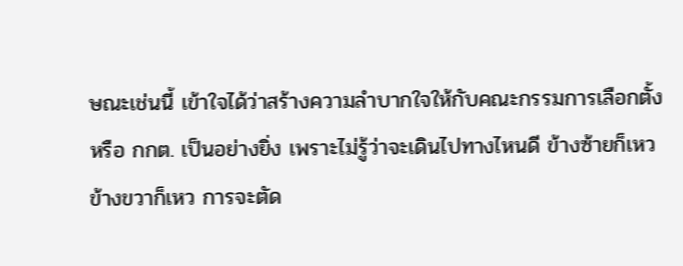ษณะเช่นนี้ เข้าใจได้ว่าสร้างความลำบากใจให้กับคณะกรรมการเลือกตั้ง หรือ กกต. เป็นอย่างยิ่ง เพราะไม่รู้ว่าจะเดินไปทางไหนดี ข้างซ้ายก็เหว ข้างขวาก็เหว การจะตัด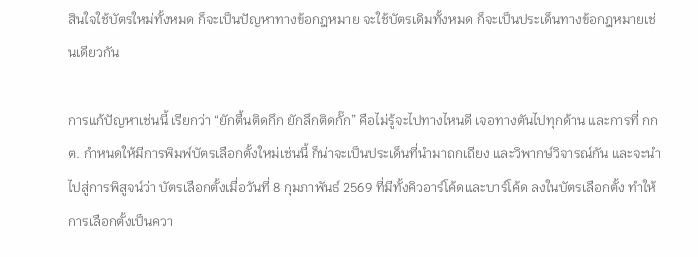สินใจใช้บัตรใหม่ทั้งหมด ก็จะเป็นปัญหาทางข้อกฎหมาย จะใช้บัตรเดิมทั้งหมด ก็จะเป็นประเด็นทางข้อกฎหมายเช่นเดียวกัน

การแก้ปัญหาเช่นนี้ เรียกว่า “ยักตื้นติดกึก ยักลึกติดกั๊ก” คือไม่รู้จะไปทางไหนดี เจอทางตันไปทุกด้าน และการที่ กกต. กำหนดให้มีการพิมพ์บัตรเลือกตั้งใหม่เช่นนี้ ก็น่าจะเป็นประเด็นที่นำมาถกเถียง และวิพากษ์วิจารณ์กัน และจะนำไปสู่การพิสูจน์ว่า บัตรเลือกตั้งเมื่อวันที่ 8 กุมภาพันธ์ 2569 ที่มีทั้งคิวอาร์โค้ดและบาร์โค้ด ลงในบัตรเลือกตั้ง ทำให้การเลือกตั้งเป็นควา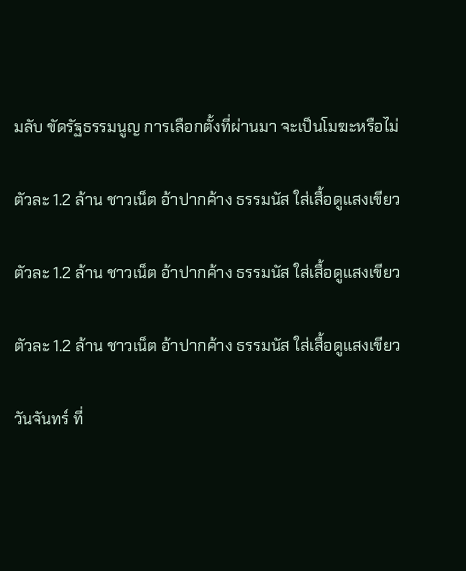มลับ ขัดรัฐธรรมนูญ การเลือกตั้งที่ผ่านมา จะเป็นโมฆะหรือไม่

ตัวละ 1.2 ล้าน ชาวเน็ต อ้าปากค้าง ธรรมนัส ใส่เสื้อดูแสงเขียว

ตัวละ 1.2 ล้าน ชาวเน็ต อ้าปากค้าง ธรรมนัส ใส่เสื้อดูแสงเขียว

ตัวละ 1.2 ล้าน ชาวเน็ต อ้าปากค้าง ธรรมนัส ใส่เสื้อดูแสงเขียว

วันจันทร์ ที่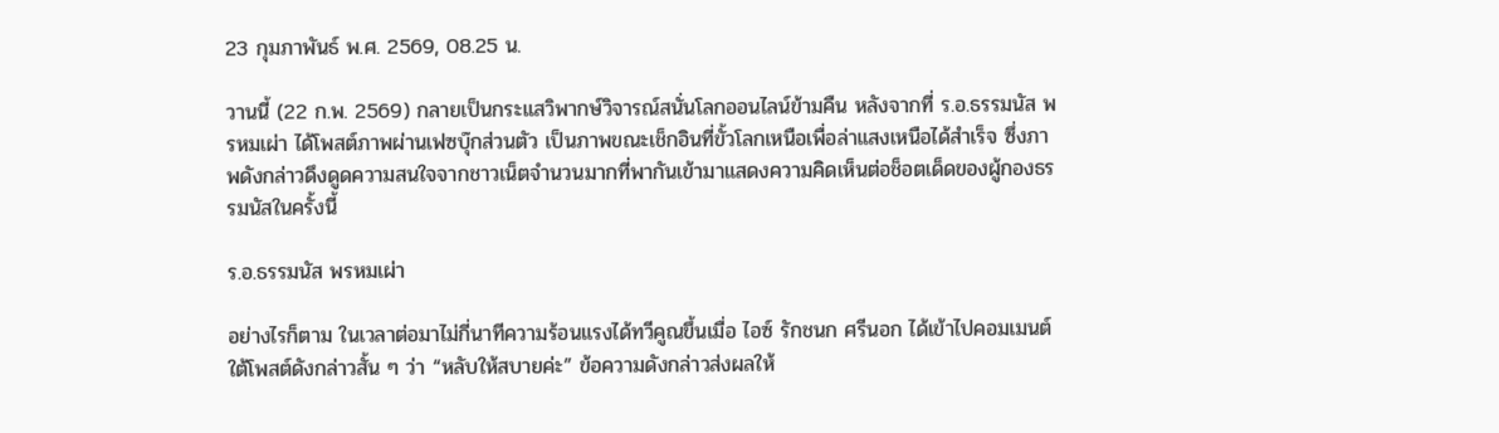23 กุมภาพันธ์ พ.ศ. 2569, 08.25 น.

วานนี้ (22 ก.พ. 2569) กลายเป็นกระแสวิพากษ์วิจารณ์สนั่นโลกออนไลน์ข้ามคืน หลังจากที่ ร.อ.ธรรมนัส พรหมเผ่า ได้โพสต์ภาพผ่านเฟซบุ๊กส่วนตัว เป็นภาพขณะเช็กอินที่ขั้วโลกเหนือเพื่อล่าแสงเหนือได้สำเร็จ ซึ่งภาพดังกล่าวดึงดูดความสนใจจากชาวเน็ตจำนวนมากที่พากันเข้ามาแสดงความคิดเห็นต่อช็อตเด็ดของผู้กองธรรมนัสในครั้งนี้

ร.อ.ธรรมนัส พรหมเผ่า

อย่างไรก็ตาม ในเวลาต่อมาไม่กี่นาทีความร้อนแรงได้ทวีคูณขึ้นเมื่อ ไอซ์ รักชนก ศรีนอก ได้เข้าไปคอมเมนต์ใต้โพสต์ดังกล่าวสั้น ๆ ว่า “หลับให้สบายค่ะ” ข้อความดังกล่าวส่งผลให้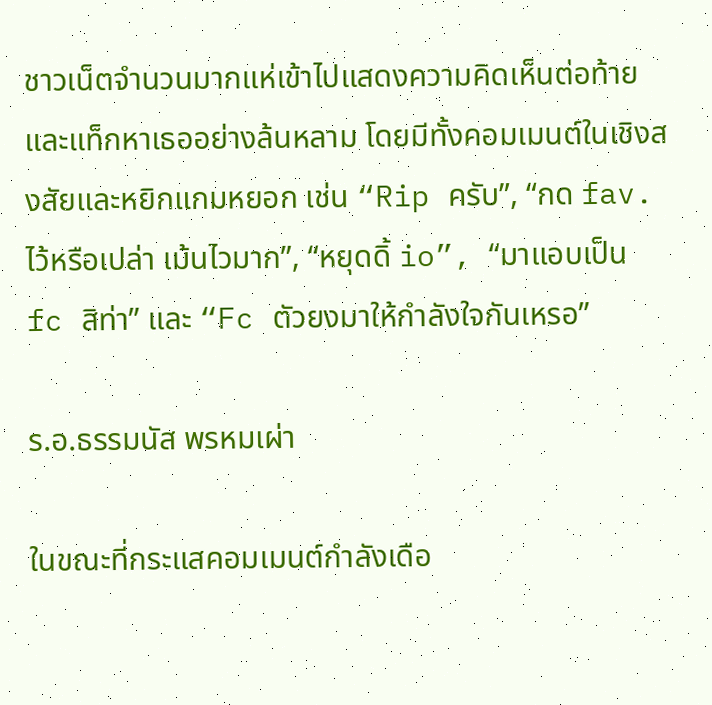ชาวเน็ตจำนวนมากแห่เข้าไปแสดงความคิดเห็นต่อท้ายและแท็กหาเธออย่างล้นหลาม โดยมีทั้งคอมเมนต์ในเชิงสงสัยและหยิกแกมหยอก เช่น “Rip ครับ”, “กด fav. ไว้หรือเปล่า เม้นไวมาก”, “หยุดดิ้ io”, “มาแอบเป็น fc สิท่า” และ “Fc ตัวยงมาให้กำลังใจกันเหรอ”

ร.อ.ธรรมนัส พรหมเผ่า

ในขณะที่กระแสคอมเมนต์กำลังเดือ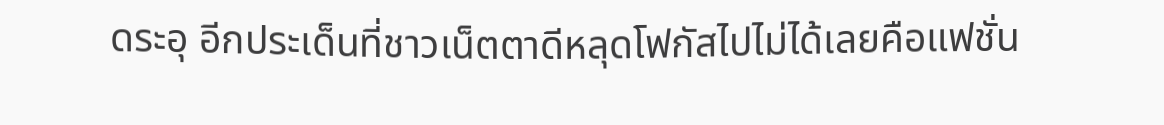ดระอุ อีกประเด็นที่ชาวเน็ตตาดีหลุดโฟกัสไปไม่ได้เลยคือแฟชั่น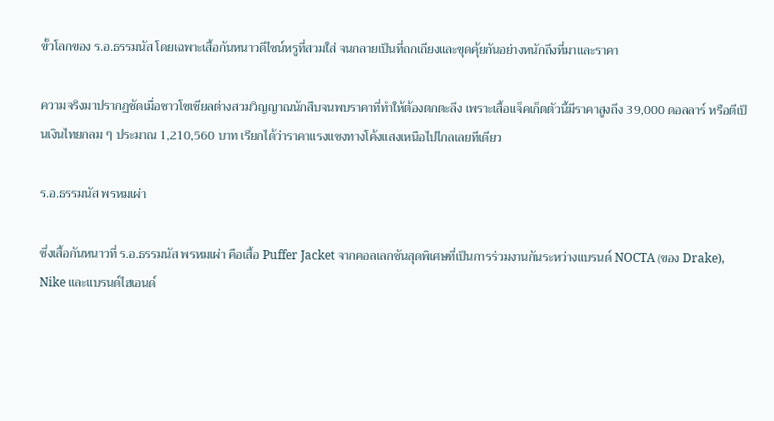ขั้วโลกของ ร.อ.ธรรมนัส โดยเฉพาะเสื้อกันหนาวดีไซน์หรูที่สวมใส่ จนกลายเป็นที่ถกเถียงและขุดคุ้ยกันอย่างหนักถึงที่มาและราคา

ความจริงมาปรากฏชัดเมื่อชาวโซเชียลต่างสวมวิญญาณนักสืบจนพบราคาที่ทำให้ต้องตกตะลึง เพราะเสื้อแจ็คเก็ตตัวนี้มีราคาสูงถึง 39,000 ดอลลาร์ หรือตีเป็นเงินไทยกลม ๆ ประมาณ 1,210,560 บาท เรียกได้ว่าราคาแรงแซงทางโค้งแสงเหนือไปไกลเลยทีเดียว

ร.อ.ธรรมนัส พรหมเผ่า

ซึ่งเสื้อกันหนาวที่ ร.อ.ธรรมนัส พรหมเผ่า คือเสื้อ Puffer Jacket จากคอลเลกชันสุดพิเศษที่เป็นการร่วมงานกันระหว่างแบรนด์ NOCTA (ของ Drake), Nike และแบรนด์ไฮเอนด์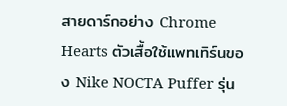สายดาร์กอย่าง Chrome Hearts ตัวเสื้อใช้แพทเทิร์นของ Nike NOCTA Puffer รุ่น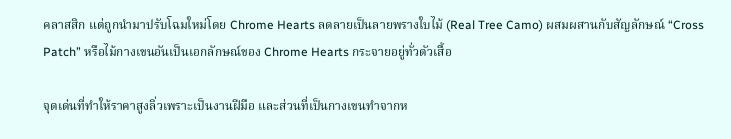คลาสสิก แต่ถูกนำมาปรับโฉมใหม่โดย Chrome Hearts ลดลายเป็นลายพรางใบไม้ (Real Tree Camo) ผสมผสานกับสัญลักษณ์ “Cross Patch” หรือไม้กางเขนอันเป็นเอกลักษณ์ของ Chrome Hearts กระจายอยู่ทั่วตัวเสื้อ

จุดเด่นที่ทำให้ราคาสูงลิ่วเพราะเป็นงานฝีมือ และส่วนที่เป็นกางเขนทำจากห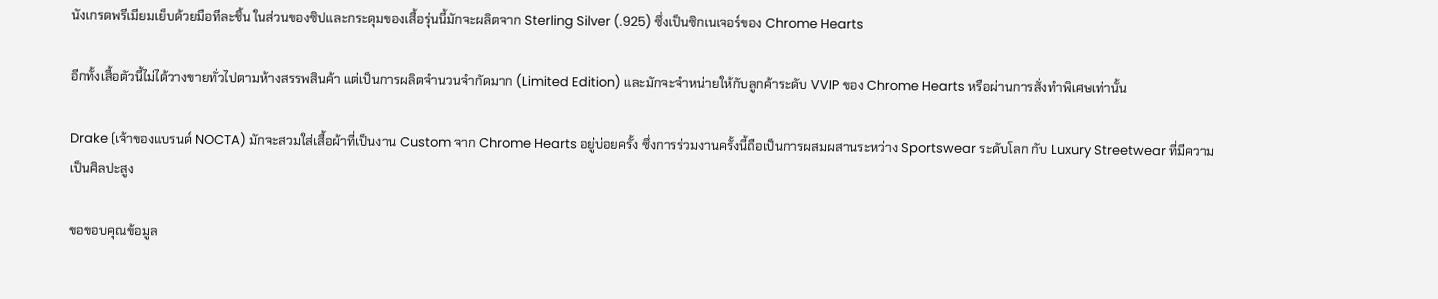นังเกรดพรีเมียมเย็บด้วยมือทีละชิ้น ในส่วนของซิปและกระดุมของเสื้อรุ่นนี้มักจะผลิตจาก Sterling Silver (.925) ซึ่งเป็นซิกเนเจอร์ของ Chrome Hearts

อีกทั้งเสื้อตัวนี้ไม่ได้วางขายทั่วไปตามห้างสรรพสินค้า แต่เป็นการผลิตจำนวนจำกัดมาก (Limited Edition) และมักจะจำหน่ายให้กับลูกค้าระดับ VVIP ของ Chrome Hearts หรือผ่านการสั่งทำพิเศษเท่านั้น

Drake (เจ้าของแบรนด์ NOCTA) มักจะสวมใส่เสื้อผ้าที่เป็นงาน Custom จาก Chrome Hearts อยู่บ่อยครั้ง ซึ่งการร่วมงานครั้งนี้ถือเป็นการผสมผสานระหว่าง Sportswear ระดับโลก กับ Luxury Streetwear ที่มีความเป็นศิลปะสูง

ขอขอบคุณข้อมูล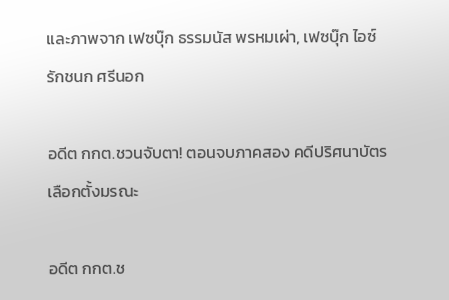และภาพจาก เฟซบุ๊ก ธรรมนัส พรหมเผ่า, เฟซบุ๊ก ไอซ์ รักชนก ศรีนอก

อดีต กกต.ชวนจับตา! ตอนจบภาคสอง คดีปริศนาบัตรเลือกตั้งมรณะ

อดีต กกต.ช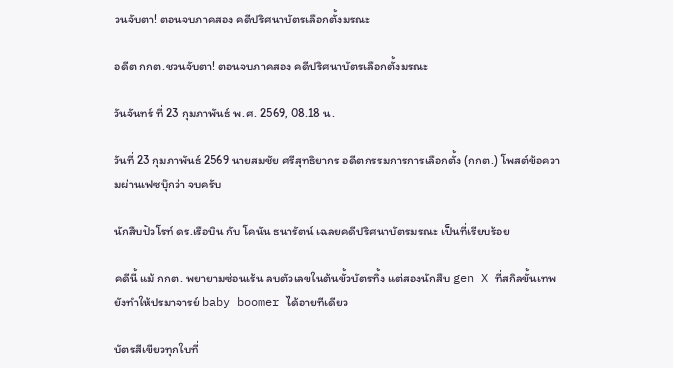วนจับตา! ตอนจบภาคสอง คดีปริศนาบัตรเลือกตั้งมรณะ

อดีต กกต.ชวนจับตา! ตอนจบภาคสอง คดีปริศนาบัตรเลือกตั้งมรณะ

วันจันทร์ ที่ 23 กุมภาพันธ์ พ.ศ. 2569, 08.18 น.

วันที่ 23 กุมภาพันธ์ 2569 นายสมชัย ศรีสุทธิยากร อดีตกรรมการการเลือกตั้ง (กกต.) โพสต์ข้อความผ่านเฟซบุ๊กว่า จบครับ

นักสืบปัวโรท์ ดร.เรือบิน กับ โคนัน ธนารัตน์ เฉลยคดีปริศนาบัตรมรณะ เป็นที่เรียบร้อย

คดีนี้ แม้ กกต. พยายามซ่อนเร้น ลบตัวเลขในต้นขั้วบัตรทิ้ง แต่สองนักสืบ gen X ที่สกิลขั้นเทพยังทำให้ปรมาจารย์ baby boomer ได้อายทีเดียว

บัตรสีเขียวทุกใบที่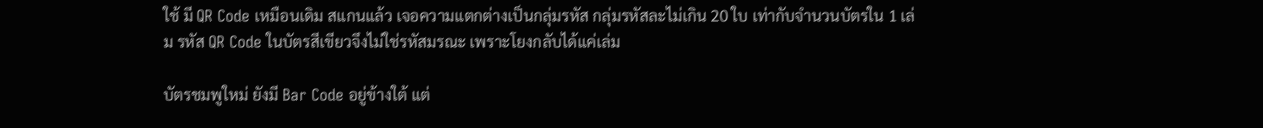ใช้ มี QR Code เหมือนเดิม สแกนแล้ว เจอความแตกต่างเป็นกลุ่มรหัส กลุ่มรหัสละไม่เกิน 20 ใบ เท่ากับจำนวนบัตรใน 1 เล่ม รหัส QR Code ในบัตรสีเขียวจึงไม่ใช่รหัสมรณะ เพราะโยงกลับได้แค่เล่ม

บัตรชมพูใหม่ ยังมี Bar Code อยู่ข้างใต้ แต่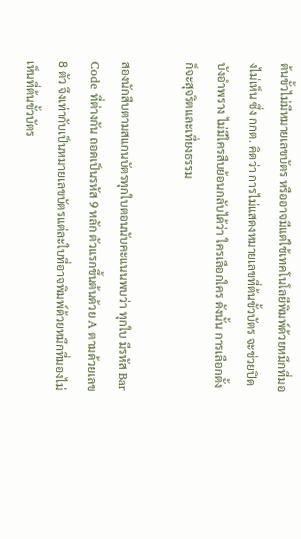ต้นขั้วไม่มีหมายเลขบัตร หรืออาจมีแต่ใช้เทคโนโลยีพิมพ์ด้วยหมึกที่มองไม่เห็น ซึ่ง กกต. คิดว่า การไม่แสดงหมายเลขที่ต้นขั้วบัตร จะช่วยปิดบังอำพราง ไม่มีใครสืบย้อนกลับได้ว่า ใครเลือกใคร ดังนั้น การเลือกตั้งก็จะสุจริตและเที่ยงธรรม

สองนักสืบตามสแกนบัตรทุกใบตอนนับคะแนนพบว่า ทุกใบ มีรหัส Bar Code ที่ต่างกัน ถอดเป็นรหัส 9 หลัก ตัวแรกขึ้นต้นด้วย A ตามด้วยเลข 8 ตัว จึงเท่ากับเป็นหมายเลขบัตรแต่ละใบที่อาจพิมพ์ด้วยหมึกที่มองไม่เห็นที่ต้นขั้วบัตร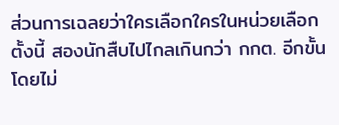ส่วนการเฉลยว่าใครเลือกใครในหน่วยเลือกตั้งนี้ สองนักสืบไปไกลเกินกว่า กกต. อีกขั้น โดยไม่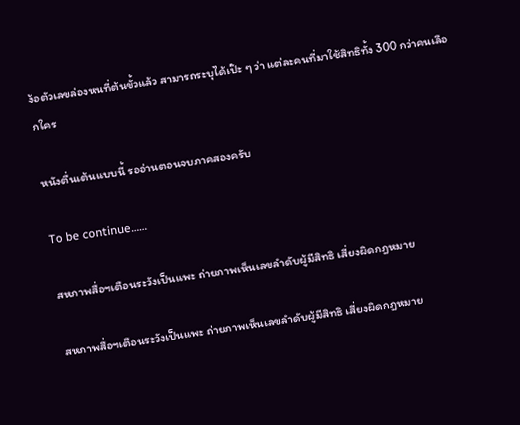ง้อตัวเลขล่องหนที่ต้นขั้วแล้ว สามารถระบุได้เป๊ะ ๆ ว่า แต่ละคนที่มาใช้สิทธิทั้ง 300 กว่าคนเลือกใคร

หนังตื่นเต้นแบบนี้ รออ่านตอนจบภาคสองครับ

To be continue……

สหภาพสื่อฯเตือนระวังเป็นแพะ ถ่ายภาพเห็นเลขลำดับผู้มีสิทธิ เสี่ยงผิดกฎหมาย

สหภาพสื่อฯเตือนระวังเป็นแพะ ถ่ายภาพเห็นเลขลำดับผู้มีสิทธิ เสี่ยงผิดกฎหมาย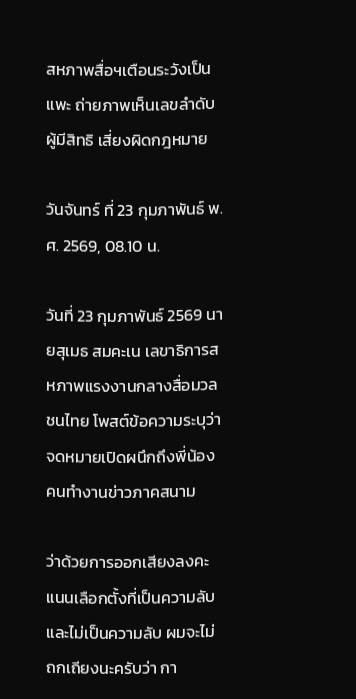สหภาพสื่อฯเตือนระวังเป็นแพะ ถ่ายภาพเห็นเลขลำดับผู้มีสิทธิ เสี่ยงผิดกฎหมาย

วันจันทร์ ที่ 23 กุมภาพันธ์ พ.ศ. 2569, 08.10 น.

วันที่ 23 กุมภาพันธ์ 2569 นายสุเมธ สมคะเน เลขาธิการสหภาพแรงงานกลางสื่อมวลชนไทย โพสต์ข้อความระบุว่า จดหมายเปิดผนึกถึงพี่น้องคนทำงานข่าวภาคสนาม

ว่าด้วยการออกเสียงลงคะแนนเลือกตั้งที่เป็นความลับและไม่เป็นความลับ ผมจะไม่ถกเถียงนะครับว่า กา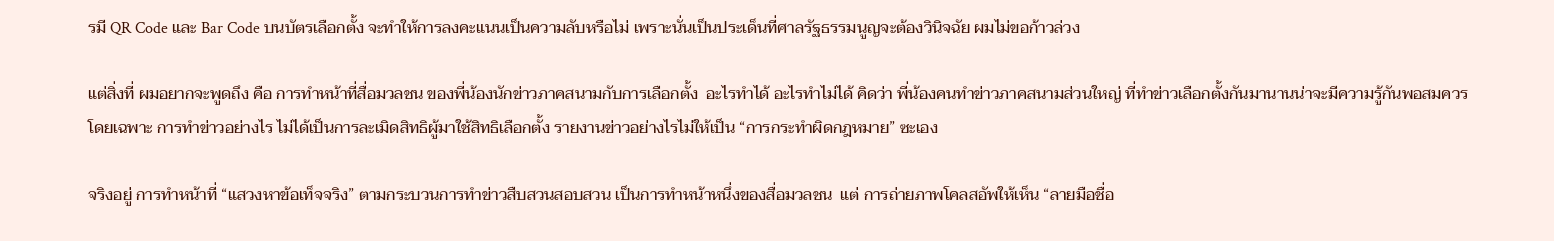รมี QR Code และ Bar Code บนบัตรเลือกตั้ง จะทำให้การลงคะแนนเป็นความลับหรือไม่ เพราะนั่นเป็นประเด็นที่ศาลรัฐธรรมนูญจะต้องวินิจฉัย ผมไม่ขอก้าวล่วง

แต่สิ่งที่ ผมอยากจะพูดถึง คือ การทำหน้าที่สื่อมวลชน ของพี่น้องนักข่าวภาคสนามกับการเลือกตั้ง  อะไรทำได้ อะไรทำไม่ได้ คิดว่า พี่น้องคนทำข่าวภาคสนามส่วนใหญ่ ที่ทำข่าวเลือกตั้งกันมานานน่าจะมีความรู้กันพอสมควร   โดยเฉพาะ การทำข่าวอย่างไร ไม่ได้เป็นการละเมิดสิทธิผู้มาใช้สิทธิเลือกตั้ง รายงานข่าวอย่างไรไม่ให้เป็น “การกระทำผิดกฎหมาย” ซะเอง

จริงอยู่ การทำหน้าที่ “แสวงหาข้อเท็จจริง” ตามกระบวนการทำข่าวสืบสวนสอบสวน เป็นการทำหน้าหนึ่งของสื่อมวลชน  แต่ การถ่ายภาพโคลสอัพให้เห็น “ลายมือชื่อ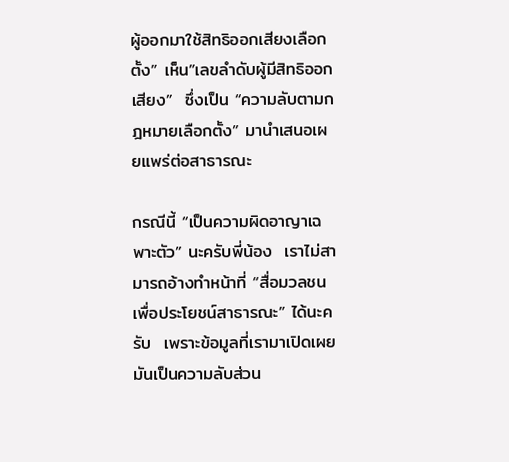ผู้ออกมาใช้สิทธิออกเสียงเลือกตั้ง” เห็น”เลขลำดับผู้มีสิทธิออกเสียง”  ซึ่งเป็น “ความลับตามกฎหมายเลือกตั้ง” มานำเสนอเผยแพร่ต่อสาธารณะ

กรณีนี้ “เป็นความผิดอาญาเฉพาะตัว” นะครับพี่น้อง  เราไม่สามารถอ้างทำหน้าที่ “สื่อมวลชนเพื่อประโยชน์สาธารณะ” ได้นะครับ  เพราะข้อมูลที่เรามาเปิดเผย มันเป็นความลับส่วน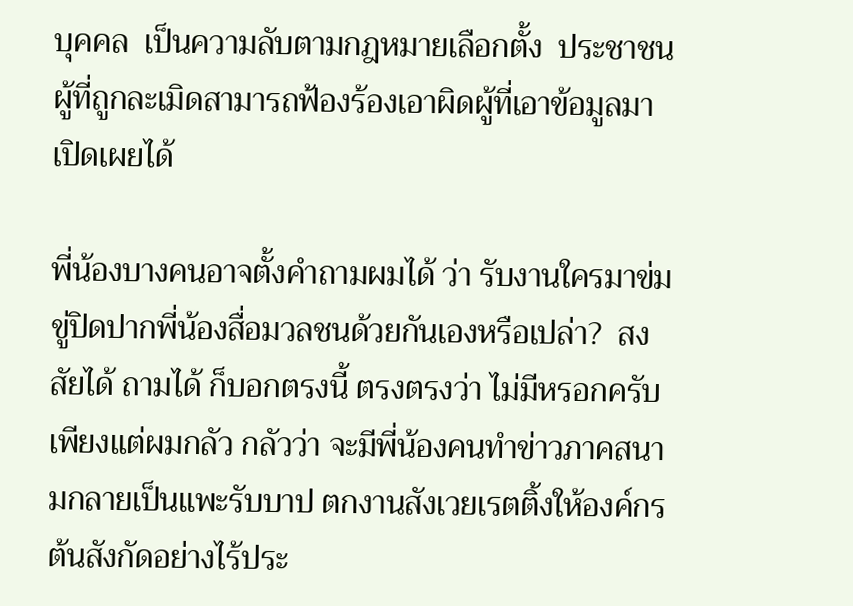บุคคล  เป็นความลับตามกฎหมายเลือกตั้ง  ประชาชนผู้ที่ถูกละเมิดสามารถฟ้องร้องเอาผิดผู้ที่เอาข้อมูลมาเปิดเผยได้

พี่น้องบางคนอาจตั้งคำถามผมได้ ว่า รับงานใครมาข่มขู่ปิดปากพี่น้องสื่อมวลชนด้วยกันเองหรือเปล่า?  สงสัยได้ ถามได้ ก็บอกตรงนี้ ตรงตรงว่า ไม่มีหรอกครับ เพียงแต่ผมกลัว กลัวว่า จะมีพี่น้องคนทำข่าวภาคสนามกลายเป็นแพะรับบาป ตกงานสังเวยเรตติ้งให้องค์กรต้นสังกัดอย่างไร้ประ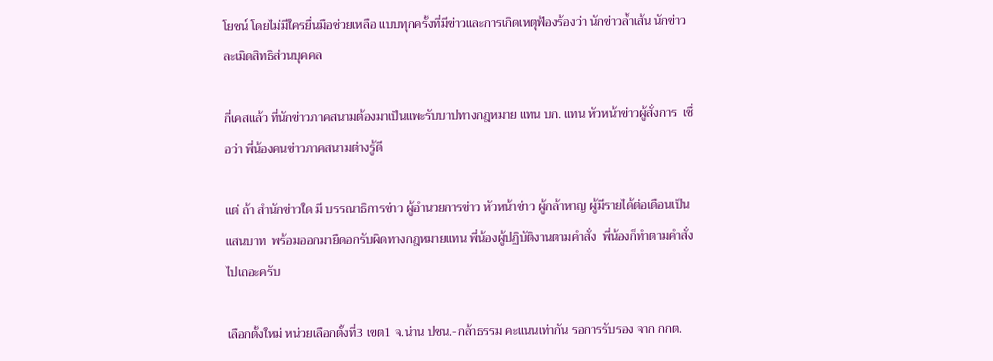โยชน์ โดยไม่มีใครยื่นมือช่วยเหลือ แบบทุกครั้งที่มีข่าวและการเกิดเหตุฟ้องร้องว่า นักข่าวล้ำเส้น นักข่าวละเมิดสิทธิส่วนบุคคล

กี่เคสแล้ว ที่นักข่าวภาคสนามต้องมาเป็นแพะรับบาปทางกฎหมาย แทน บก. แทน หัวหน้าข่าวผู้สั่งการ  เชื่อว่า พี่น้องคนข่าวภาคสนามต่างรู้ดี

แต่ ถ้า สำนักข่าวใด มี บรรณาธิการข่าว ผู้อำนวยการข่าว หัวหน้าข่าว ผู้กล้าหาญ ผู้มีรายได้ต่อเดือนเป็นแสนบาท  พร้อมออกมายืดอกรับผิดทางกฎหมายแทน พี่น้องผู้ปฏิบัติงานตามคำสั่ง  พี่น้องก็ทำตามคำสั่งไปเถอะครับ

เลือกตั้งใหม่ หน่วยเลือกตั้งที่3 เขต1 จ.น่าน ปชน.-กล้าธรรม คะแนนเท่ากัน รอการรับรอง จาก กกต.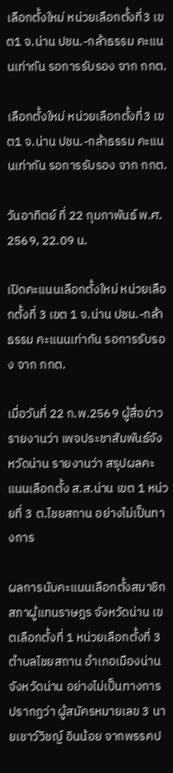เลือกตั้งใหม่ หน่วยเลือกตั้งที่3 เขต1 จ.น่าน ปชน.-กล้าธรรม คะแนนเท่ากัน รอการรับรอง จาก กกต.

เลือกตั้งใหม่ หน่วยเลือกตั้งที่3 เขต1 จ.น่าน ปชน.-กล้าธรรม คะแนนเท่ากัน รอการรับรอง จาก กกต.

วันอาทิตย์ ที่ 22 กุมภาพันธ์ พ.ศ. 2569, 22.09 น.

เปิดคะแนนเลือกตั้งใหม่ หน่วยเลือกตั้งที่ 3 เขต 1 จ.น่าน ปชน.-กล้าธรรม คะแนนเท่ากัน รอการรับรอง จาก กกต.

เมื่อวันที่ 22 ก.พ.2569 ผู้สื่อข่าวรายงานว่า เพจประชาสัมพันธ์จังหวัดน่าน รายงานว่า สรุปผลคะแนนเลือกตั้ง ส.ส.น่าน เขต 1 หน่วยที่ 3 ต.ไชยสถาน อย่างไม่เป็นทางการ

ผลการนับคะแนนเลือกตั้งสมาชิกสภาผู้แทนราษฎร จังหวัดน่าน เขตเลือกตั้งที่ 1 หน่วยเลือกตั้งที่ 3 ตำบลไชยสถาน อำเภอเมืองน่าน จังหวัดน่าน อย่างไม่เป็นทางการ ปรากฏว่า ผู้สมัครหมายเลข 3 นายเชาว์วิชญ์ อินน้อย จากพรรคป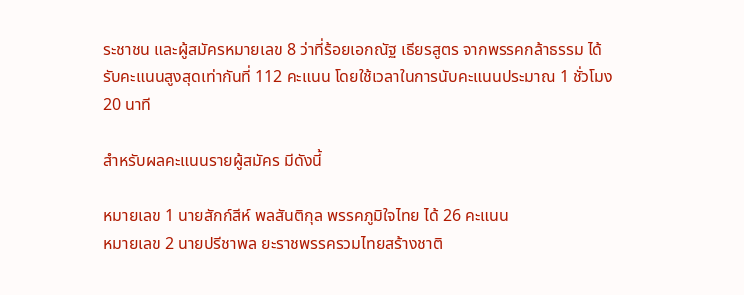ระชาชน และผู้สมัครหมายเลข 8 ว่าที่ร้อยเอกณัฐ เธียรสูตร จากพรรคกล้าธรรม ได้รับคะแนนสูงสุดเท่ากันที่ 112 คะแนน โดยใช้เวลาในการนับคะแนนประมาณ 1 ชั่วโมง 20 นาที

สำหรับผลคะแนนรายผู้สมัคร มีดังนี้

หมายเลข 1 นายสักก์สีห์ พลสันติกุล พรรคภูมิใจไทย ได้ 26 คะแนน
หมายเลข 2 นายปรีชาพล ยะราชพรรครวมไทยสร้างชาติ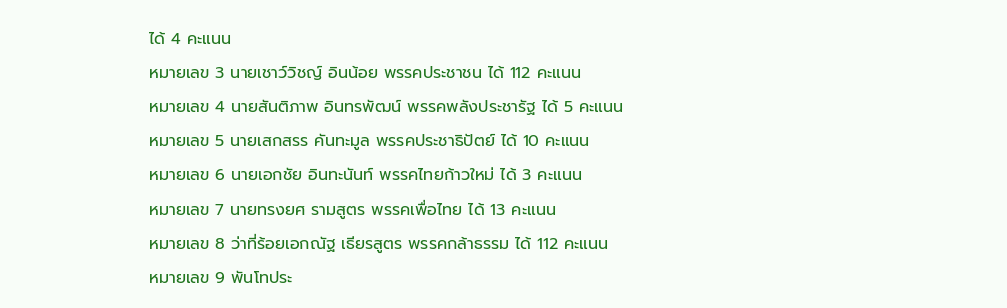ได้ 4 คะแนน
หมายเลข 3 นายเชาว์วิชญ์ อินน้อย พรรคประชาชน ได้ 112 คะแนน
หมายเลข 4 นายสันติภาพ อินทรพัฒน์ พรรคพลังประชารัฐ ได้ 5 คะแนน
หมายเลข 5 นายเสกสรร คันทะมูล พรรคประชาธิปัตย์ ได้ 10 คะแนน
หมายเลข 6 นายเอกชัย อินทะนันท์ พรรคไทยก้าวใหม่ ได้ 3 คะแนน
หมายเลข 7 นายทรงยศ รามสูตร พรรคเพื่อไทย ได้ 13 คะแนน
หมายเลข 8 ว่าที่ร้อยเอกณัฐ เธียรสูตร พรรคกล้าธรรม ได้ 112 คะแนน
หมายเลข 9 พันโทประ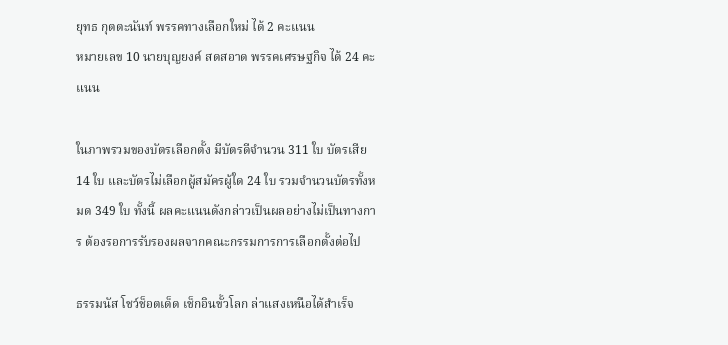ยุทธ กุตตะนันท์ พรรคทางเลือกใหม่ ได้ 2 คะแนน
หมายเลข 10 นายบุญยงค์ สดสอาด พรรคเศรษฐกิจ ได้ 24 คะแนน

ในภาพรวมของบัตรเลือกตั้ง มีบัตรดีจำนวน 311 ใบ บัตรเสีย 14 ใบ และบัตรไม่เลือกผู้สมัครผู้ใด 24 ใบ รวมจำนวนบัตรทั้งหมด 349 ใบ ทั้งนี้ ผลคะแนนดังกล่าวเป็นผลอย่างไม่เป็นทางการ ต้องรอการรับรองผลจากคณะกรรมการการเลือกตั้งต่อไป

ธรรมนัส โชว์ช็อตเด็ด เช็กอินขั้วโลก ล่าแสงเหนือได้สำเร็จ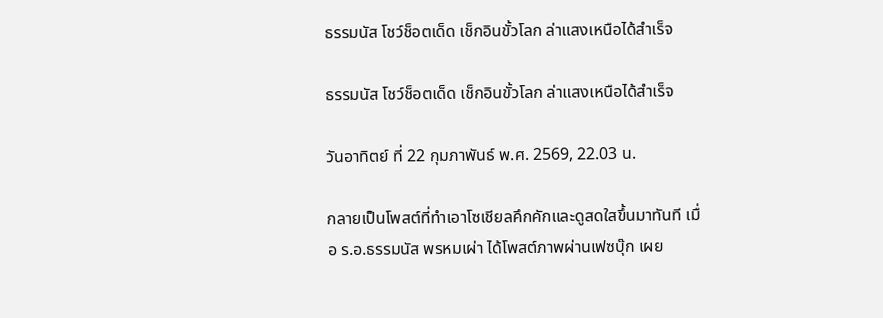ธรรมนัส โชว์ช็อตเด็ด เช็กอินขั้วโลก ล่าแสงเหนือได้สำเร็จ

ธรรมนัส โชว์ช็อตเด็ด เช็กอินขั้วโลก ล่าแสงเหนือได้สำเร็จ

วันอาทิตย์ ที่ 22 กุมภาพันธ์ พ.ศ. 2569, 22.03 น.

กลายเป็นโพสต์ที่ทำเอาโซเชียลคึกคักและดูสดใสขึ้นมาทันที เมื่อ ร.อ.ธรรมนัส พรหมเผ่า ได้โพสต์ภาพผ่านเฟซบุ๊ก เผย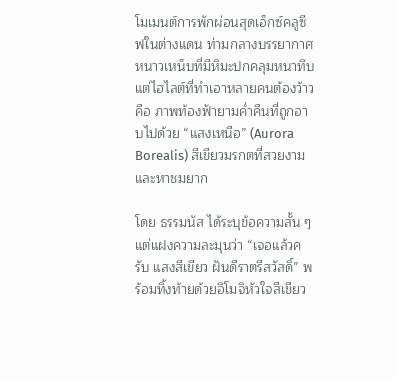โมเมนต์การพักผ่อนสุดเอ็กซ์คลูซีฟในต่างแดน ท่ามกลางบรรยากาศหนาวเหน็บที่มีหิมะปกคลุมหนาทึบ แต่ไฮไลต์ที่ทำเอาหลายคนต้องว้าวคือ ภาพท้องฟ้ายามค่ำคืนที่ถูกอาบไปด้วย “แสงเหนือ” (Aurora Borealis) สีเขียวมรกตที่สวยงามและหาชมยาก

โดย ธรรมนัส ได้ระบุข้อความสั้น ๆ แต่แฝงความละมุนว่า “เจอแล้วครับ แสงสีเขียว ฝันดีราตรีสวัสดิ์” พร้อมทิ้งท้ายด้วยอิโมจิหัวใจสีเขียว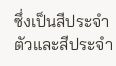ซึ่งเป็นสีประจำตัวและสีประจำ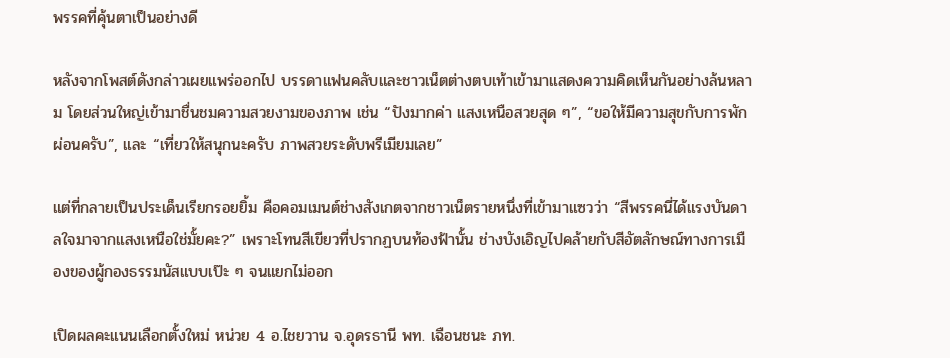พรรคที่คุ้นตาเป็นอย่างดี

หลังจากโพสต์ดังกล่าวเผยแพร่ออกไป บรรดาแฟนคลับและชาวเน็ตต่างตบเท้าเข้ามาแสดงความคิดเห็นกันอย่างล้นหลาม โดยส่วนใหญ่เข้ามาชื่นชมความสวยงามของภาพ เช่น “ปังมากค่า แสงเหนือสวยสุด ๆ”, “ขอให้มีความสุขกับการพักผ่อนครับ”, และ “เที่ยวให้สนุกนะครับ ภาพสวยระดับพรีเมียมเลย”

แต่ที่กลายเป็นประเด็นเรียกรอยยิ้ม คือคอมเมนต์ช่างสังเกตจากชาวเน็ตรายหนึ่งที่เข้ามาแซวว่า “สีพรรคนี่ได้แรงบันดาลใจมาจากแสงเหนือใช่มั้ยคะ?” เพราะโทนสีเขียวที่ปรากฏบนท้องฟ้านั้น ช่างบังเอิญไปคล้ายกับสีอัตลักษณ์ทางการเมืองของผู้กองธรรมนัสแบบเป๊ะ ๆ จนแยกไม่ออก

เปิดผลคะแนนเลือกตั้งใหม่ หน่วย 4 อ.ไชยวาน จ.อุดรธานี พท. เฉือนชนะ ภท.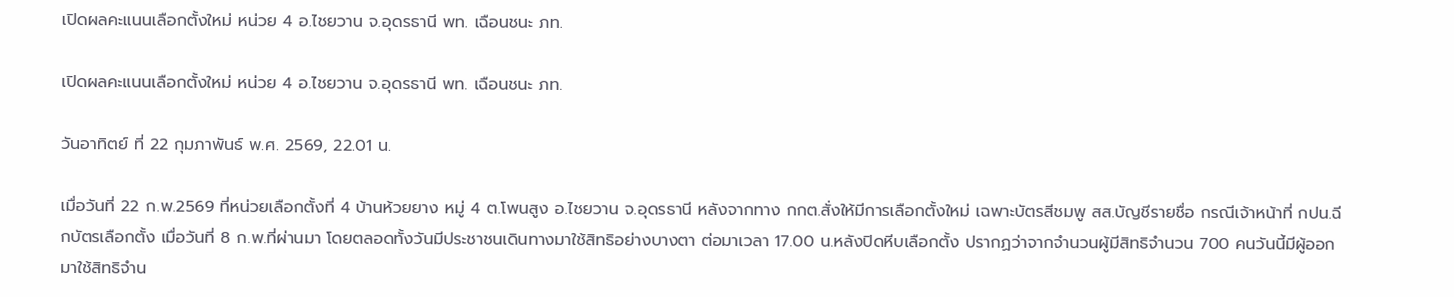เปิดผลคะแนนเลือกตั้งใหม่ หน่วย 4 อ.ไชยวาน จ.อุดรธานี พท. เฉือนชนะ ภท.

เปิดผลคะแนนเลือกตั้งใหม่ หน่วย 4 อ.ไชยวาน จ.อุดรธานี พท. เฉือนชนะ ภท.

วันอาทิตย์ ที่ 22 กุมภาพันธ์ พ.ศ. 2569, 22.01 น.

เมื่อวันที่ 22 ก.พ.2569 ที่หน่วยเลือกตั้งที่ 4 บ้านห้วยยาง หมู่ 4 ต.โพนสูง อ.ไชยวาน จ.อุดรธานี หลังจากทาง กกต.สั่งให้มีการเลือกตั้งใหม่ เฉพาะบัตรสีชมพู สส.บัญชีรายชื่อ กรณีเจ้าหน้าที่ กปน.ฉีกบัตรเลือกตั้ง เมื่อวันที่ 8 ก.พ.ที่ผ่านมา โดยตลอดทั้งวันมีประชาชนเดินทางมาใช้สิทธิอย่างบางตา ต่อมาเวลา 17.00 น.หลังปิดหีบเลือกตั้ง ปรากฏว่าจากจำนวนผู้มีสิทธิจำนวน 700 คนวันนี้มีผู้ออกมาใช้สิทธิจำน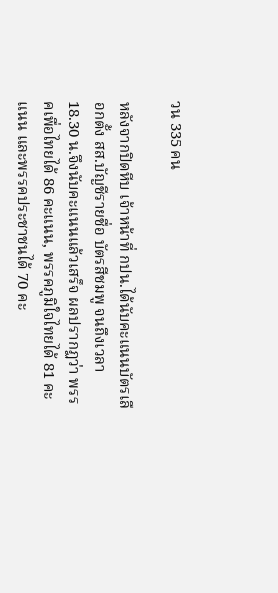วน 335 คน

หลังจากปิดหีบ เจ้าหน้าที่ กปน.ได้นับคะแนนบัตรเลือกตั้ง สส.บัญชีรายชื่อ บัตรสีชมพู จนถึงเวลา 18.30 น.จึงนับคะแนนแล้วเสร็จ ผลปรากฏว่า พรรคเพื่อไทยได้ 86 คะแนน, พรรคภูมิใจไทยได้ 81 คะแนน และพรรคประชาชนได้ 70 คะ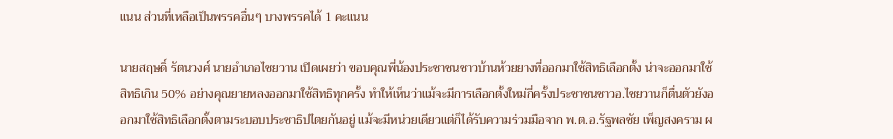แนน ส่วนที่เหลือเป็นพรรคอื่นๆ บางพรรคได้ 1 คะแนน

นายสฤษดิ์ รัตนวงศ์ นายอำเภอไชยวาน เปิดเผยว่า ขอบคุณพี่น้องประชาชนชาวบ้านห้วยยางที่ออกมาใช้สิทธิเลือกตั้ง น่าจะออกมาใช้สิทธิเกิน 50% อย่างคุณยายหลงออกมาใช้สิทธิทุกครั้ง ทำให้เห็นว่าแม้จะมีการเลือกตั้งใหม่กี่ครั้งประชาชนชาวอ.ไชยวานก็ตื่นตัวยังออกมาใช้สิทธิเลือกตั้งตามระบอบประชาธิปไตยกันอยู่ แม้จะมีหน่วยเดียวแต่ก็ได้รับความร่วมมือจาก พ.ต.อ.รัฐพลชัย เพ็ญสงคราม ผ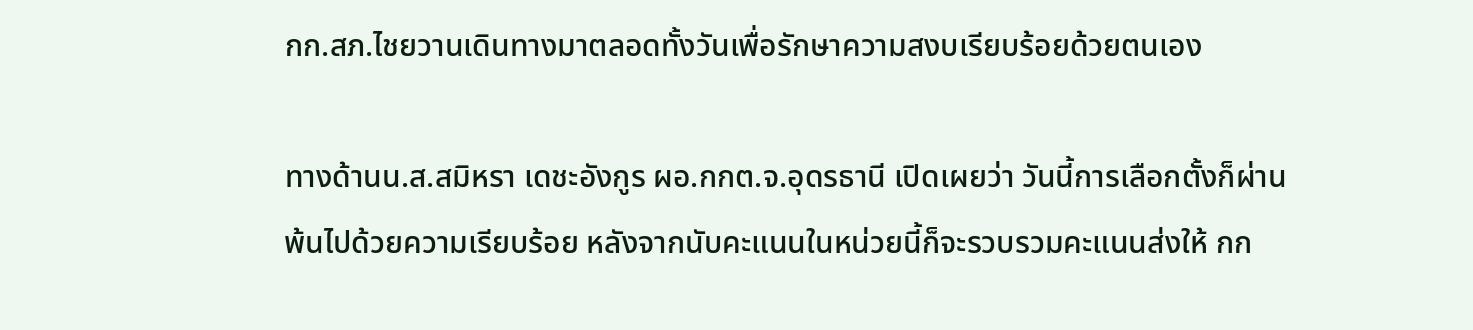กก.สภ.ไชยวานเดินทางมาตลอดทั้งวันเพื่อรักษาความสงบเรียบร้อยด้วยตนเอง

ทางด้านน.ส.สมิหรา เดชะอังกูร ผอ.กกต.จ.อุดรธานี เปิดเผยว่า วันนี้การเลือกตั้งก็ผ่านพ้นไปด้วยความเรียบร้อย หลังจากนับคะแนนในหน่วยนี้ก็จะรวบรวมคะแนนส่งให้ กก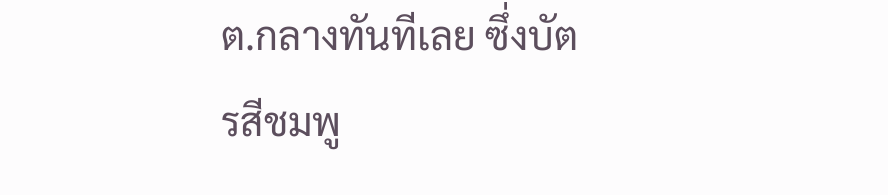ต.กลางทันทีเลย ซึ่งบัตรสีชมพู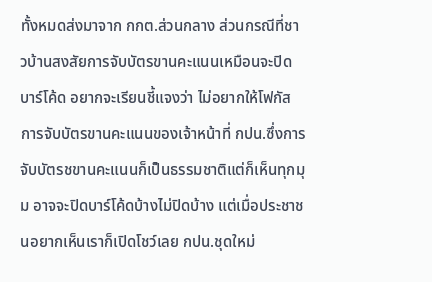ทั้งหมดส่งมาจาก กกต.ส่วนกลาง ส่วนกรณีที่ชาวบ้านสงสัยการจับบัตรขานคะแนนเหมือนจะปิดบาร์โค้ด อยากจะเรียนชี้แจงว่า ไม่อยากให้โฟกัสการจับบัตรขานคะแนนของเจ้าหน้าที่ กปน.ซึ่งการจับบัตรชขานคะแนนก็เป็นธรรมชาติแต่ก็เห็นทุกมุม อาจจะปิดบาร์โค้ดบ้างไม่ปิดบ้าง แต่เมื่อประชาชนอยากเห็นเราก็เปิดโชว์เลย กปน.ชุดใหม่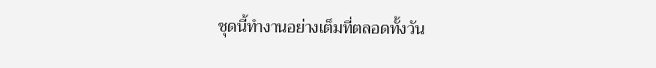ชุดนี้ทำงานอย่างเต็มที่ตลอดทั้งวัน